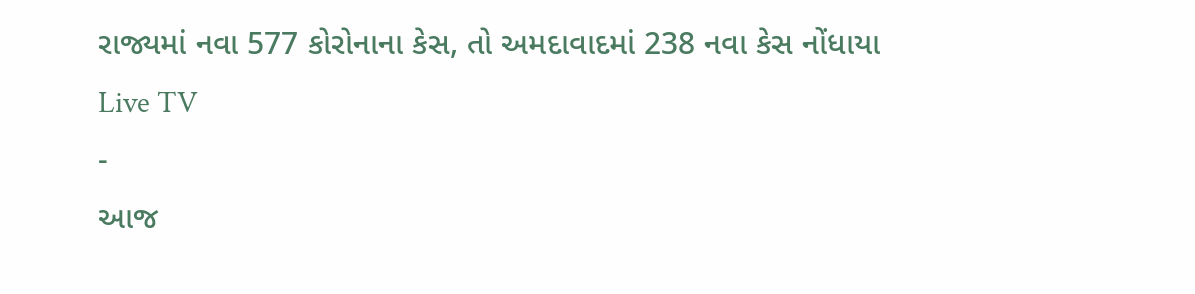રાજ્યમાં નવા 577 કોરોનાના કેસ, તો અમદાવાદમાં 238 નવા કેસ નોંધાયા
Live TV
-
આજ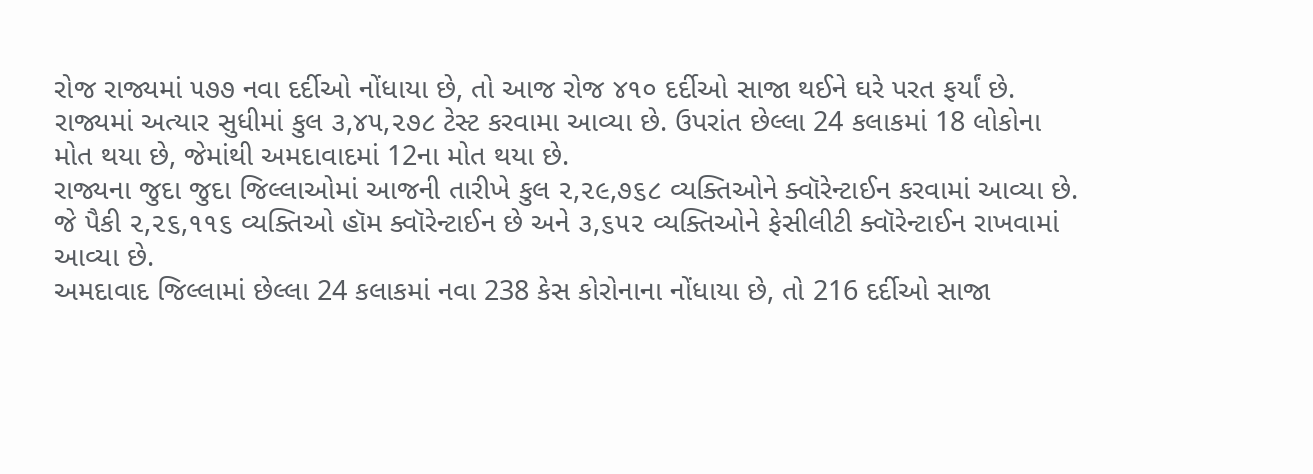રોજ રાજ્યમાં ૫૭૭ નવા દર્દીઓ નોંધાયા છે, તો આજ રોજ ૪૧૦ દર્દીઓ સાજા થઈને ઘરે પરત ફર્યાં છે.
રાજ્યમાં અત્યાર સુધીમાં કુલ ૩,૪૫,૨૭૮ ટેસ્ટ કરવામા આવ્યા છે. ઉપરાંત છેલ્લા 24 કલાકમાં 18 લોકોના મોત થયા છે, જેમાંથી અમદાવાદમાં 12ના મોત થયા છે.
રાજ્યના જુદા જુદા જિલ્લાઓમાં આજની તારીખે કુલ ૨,૨૯,૭૬૮ વ્યક્તિઓને ક્વૉરેન્ટાઈન કરવામાં આવ્યા છે. જે પૈકી ૨,૨૬,૧૧૬ વ્યક્તિઓ હૉમ ક્વૉરેન્ટાઈન છે અને ૩,૬૫૨ વ્યક્તિઓને ફેસીલીટી ક્વૉરેન્ટાઈન રાખવામાં આવ્યા છે.
અમદાવાદ જિલ્લામાં છેલ્લા 24 કલાકમાં નવા 238 કેસ કોરોનાના નોંધાયા છે, તો 216 દર્દીઓ સાજા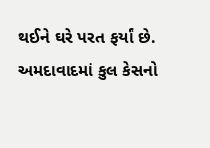થઈને ઘરે પરત ફર્યાં છે. અમદાવાદમાં કુલ કેસનો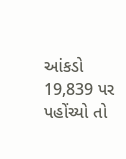આંકડો 19,839 પર પહોંચ્યો તો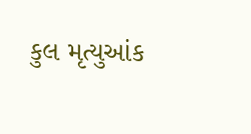કુલ મૃત્યુઆંક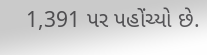1,391 પર પહોંચ્યો છે.